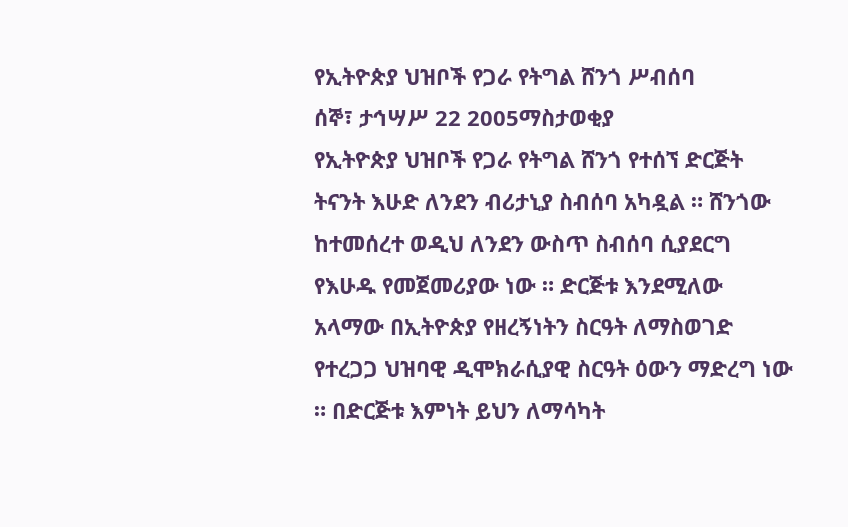የኢትዮጵያ ህዝቦች የጋራ የትግል ሸንጎ ሥብሰባ
ሰኞ፣ ታኅሣሥ 22 2005ማስታወቂያ
የኢትዮጵያ ህዝቦች የጋራ የትግል ሸንጎ የተሰኘ ድርጅት ትናንት እሁድ ለንደን ብሪታኒያ ስብሰባ አካዷል ። ሸንጎው ከተመሰረተ ወዲህ ለንደን ውስጥ ስብሰባ ሲያደርግ የእሁዱ የመጀመሪያው ነው ። ድርጅቱ እንደሚለው አላማው በኢትዮጵያ የዘረኝነትን ስርዓት ለማስወገድ የተረጋጋ ህዝባዊ ዲሞክራሲያዊ ስርዓት ዕውን ማድረግ ነው ። በድርጅቱ እምነት ይህን ለማሳካት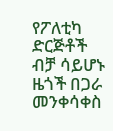የፖለቲካ ድርጅቶች ብቻ ሳይሆኑ ዜጎች በጋራ መንቀሳቀስ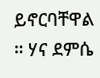ይኖርባቸዋል ። ሃና ደምሴ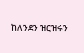ከለንደን ዝርዝሩን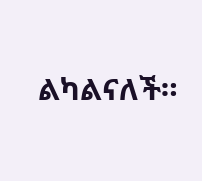ልካልናለች።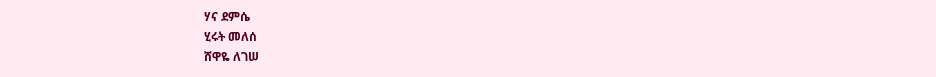ሃና ደምሴ
ሂሩት መለሰ
ሸዋዬ ለገሠ